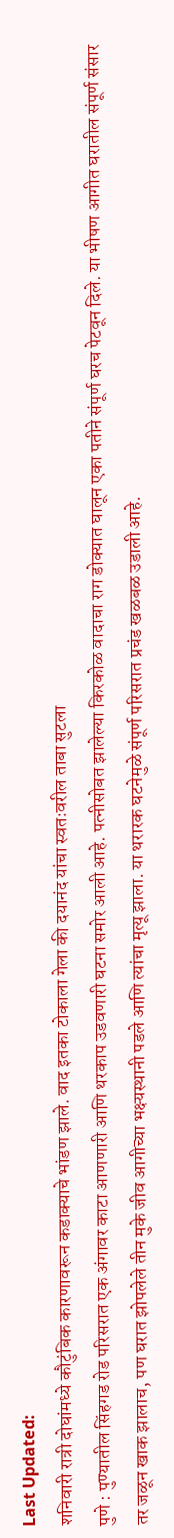Last Updated:
शनिवारी रात्री दोघांमध्ये कौटुंबिक कारणावरून कडाक्याचे भांडण झाले. वाद इतका टोकाला गेला की दयानंद यांचा स्वतःवरील ताबा सुटला
पुणे : पुण्यातील सिंहगड रोड परिसरात एक अंगावर काटा आणणारी आणि थरकाप उडवणारी घटना समोर आली आहे. पत्नीसोबत झालेल्या किरकोळ वादाचा राग डोक्यात घालून एका पतीने संपूर्ण घरच पेटवून दिले. या भीषण आगीत घरातील संपूर्ण संसार तर जळून खाक झालाच, पण घरात झोपलेले तीन मुके जीव आगीच्या भक्ष्यस्थानी पडले आणि त्यांचा मृत्यू झाला. या थरारक घटनेमुळे संपूर्ण परिसरात प्रचंड खळबळ उडाली आहे.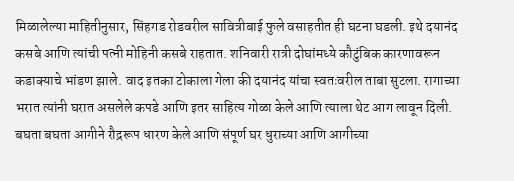मिळालेल्या माहितीनुसार, सिंहगड रोडवरील सावित्रीबाई फुले वसाहतीत ही घटना घडली. इथे दयानंद कसबे आणि त्यांची पत्नी मोहिनी कसबे राहतात. शनिवारी रात्री दोघांमध्ये कौटुंबिक कारणावरून कडाक्याचे भांडण झाले. वाद इतका टोकाला गेला की दयानंद यांचा स्वतःवरील ताबा सुटला. रागाच्या भरात त्यांनी घरात असलेले कपडे आणि इतर साहित्य गोळा केले आणि त्याला थेट आग लावून दिली.
बघता बघता आगीने रौद्ररूप धारण केले आणि संपूर्ण घर धुराच्या आणि आगीच्या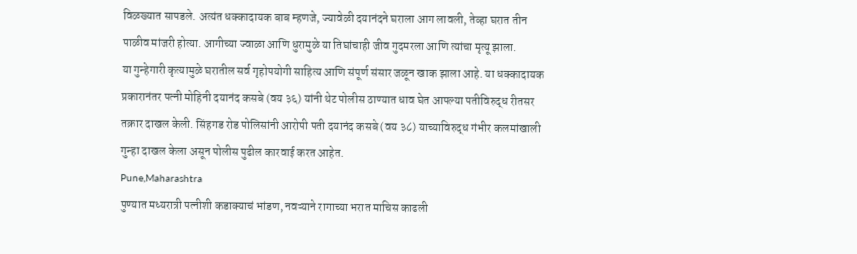विळख्यात सापडले. अत्यंत धक्कादायक बाब म्हणजे, ज्यावेळी दयानंदने घराला आग लावली, तेव्हा घरात तीन पाळीव मांजरी होत्या. आगीच्या ज्वाळा आणि धुरामुळे या तिघांचाही जीव गुदमरला आणि त्यांचा मृत्यू झाला.
या गुन्हेगारी कृत्यामुळे घरातील सर्व गृहोपयोगी साहित्य आणि संपूर्ण संसार जळून खाक झाला आहे. या धक्कादायक प्रकारानंतर पत्नी मोहिनी दयानंद कसबे (वय ३६) यांनी थेट पोलीस ठाण्यात धाव घेत आपल्या पतीविरुद्ध रीतसर तक्रार दाखल केली. सिंहगड रोड पोलिसांनी आरोपी पती दयानंद कसबे (वय ३८) याच्याविरुद्ध गंभीर कलमांखाली गुन्हा दाखल केला असून पोलीस पुढील कारवाई करत आहेत.
Pune,Maharashtra
पुण्यात मध्यरात्री पत्नीशी कडाक्याचं भांडण, नवऱ्याने रागाच्या भरात माचिस काढली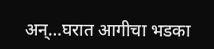अन्…घरात आगीचा भडका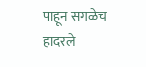पाहून सगळेच हादरले